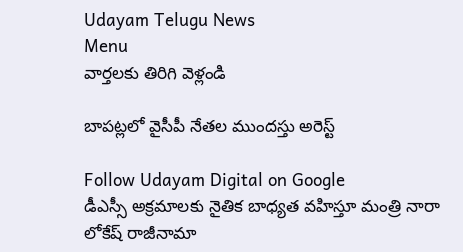Udayam Telugu News
Menu
వార్తలకు తిరిగి వెళ్లండి

బాపట్లలో వైసీపీ నేతల ముందస్తు అరెస్ట్

Follow Udayam Digital on Google
డీఎస్సీ అక్రమాలకు నైతిక బాధ్యత వహిస్తూ మంత్రి నారా లోకేష్ రాజీనామా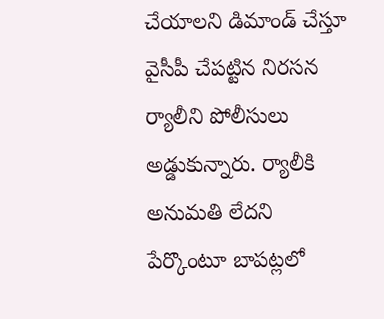చేయాలని డిమాండ్ చేస్తూ వైసీపీ చేపట్టిన నిరసన ర్యాలీని పోలీసులు అడ్డుకున్నారు. ర్యాలీకి అనుమతి లేదని పేర్కొంటూ బాపట్లలో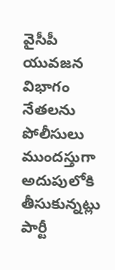వైసీపీ యువజన విభాగం నేతలను పోలీసులు ముందస్తుగా అదుపులోకి తీసుకున్నట్లు పార్టీ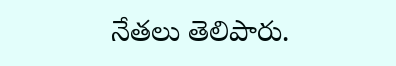నేతలు తెలిపారు.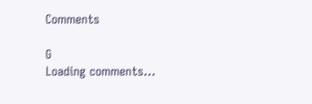Comments

G
Loading comments...